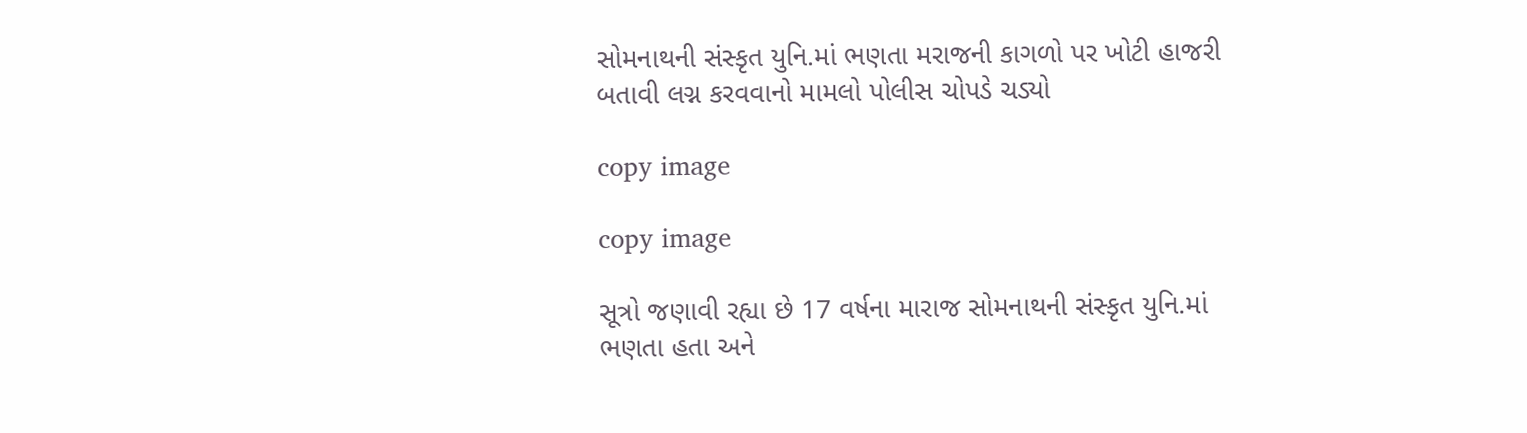સોમનાથની સંસ્કૃત યુનિ.માં ભણતા મરાજની કાગળો પર ખોટી હાજરી બતાવી લગ્ન કરવવાનો મામલો પોલીસ ચોપડે ચડ્યો

copy image

copy image

સૂત્રો જણાવી રહ્યા છે 17 વર્ષના મારાજ સોમનાથની સંસ્કૃત યુનિ.માં ભણતા હતા અને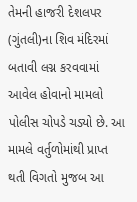તેમની હાજરી દેશલપર (ગુંતલી)ના શિવ મંદિરમાં બતાવી લગ્ન કરવવામાં આવેલ હોવાનો મામલો પોલીસ ચોપડે ચડ્યો છે. આ મામલે વર્તુળોમાંથી પ્રાપ્ત થતી વિગતો મુજબ આ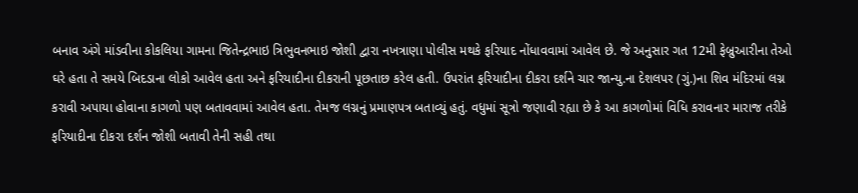બનાવ અંગે માંડવીના કોકલિયા ગામના જિતેન્દ્રભાઇ ત્રિભુવનભાઇ જોશી દ્વારા નખત્રાણા પોલીસ મથકે ફરિયાદ નોંધાવવામાં આવેલ છે. જે અનુસાર ગત 12મી ફેબ્રુઆરીના તેઓ ઘરે હતા તે સમયે બિદડાના લોકો આવેલ હતા અને ફરિયાદીના દીકરાની પૂછતાછ કરેલ હતી. ઉપરાંત ફરિયાદીના દીકરા દર્શને ચાર જાન્યુ.ના દેશલપર (ગું.)ના શિવ મંદિરમાં લગ્ન કરાવી અપાયા હોવાના કાગળો પણ બતાવવામાં આવેલ હતા. તેમજ લગ્નનું પ્રમાણપત્ર બતાવ્યું હતું. વધુમાં સૂત્રો જણાવી રહ્યા છે કે આ કાગળોમાં વિધિ કરાવનાર મારાજ તરીકે ફરિયાદીના દીકરા દર્શન જોશી બતાવી તેની સહી તથા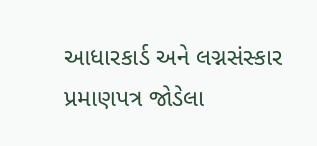આધારકાર્ડ અને લગ્નસંસ્કાર પ્રમાણપત્ર જોડેલા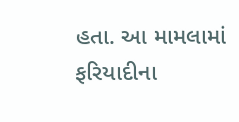હતા. આ મામલામાં ફરિયાદીના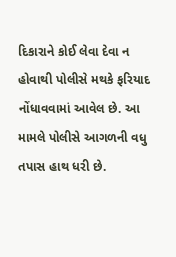દિકારાને કોઈ લેવા દેવા ન હોવાથી પોલીસે મથકે ફરિયાદ નોંધાવવામાં આવેલ છે. આ મામલે પોલીસે આગળની વધુ તપાસ હાથ ધરી છે.